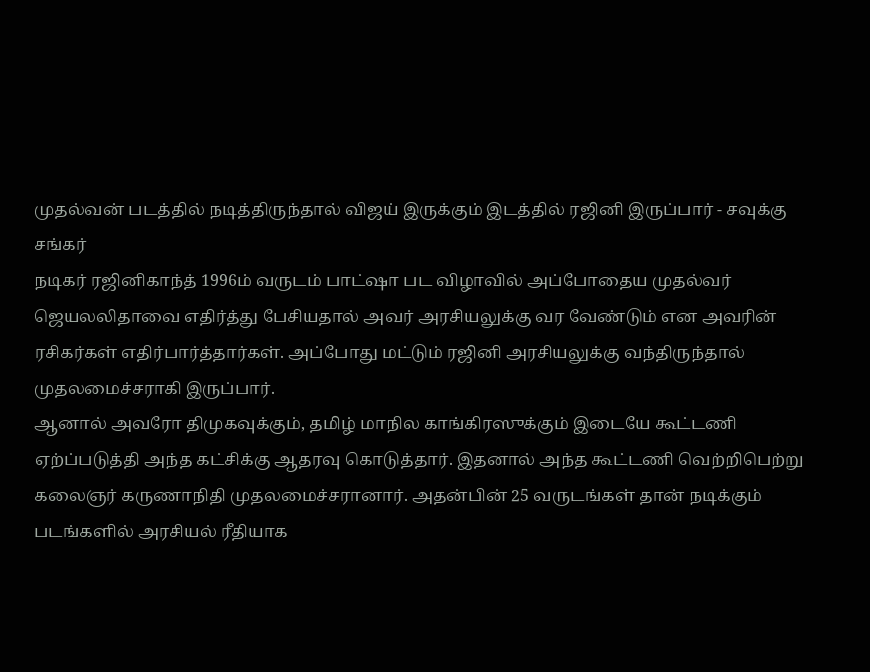முதல்வன் படத்தில் நடித்திருந்தால் விஜய் இருக்கும் இடத்தில் ரஜினி இருப்பார் - சவுக்கு சங்கர்
நடிகர் ரஜினிகாந்த் 1996ம் வருடம் பாட்ஷா பட விழாவில் அப்போதைய முதல்வர் ஜெயலலிதாவை எதிர்த்து பேசியதால் அவர் அரசியலுக்கு வர வேண்டும் என அவரின் ரசிகர்கள் எதிர்பார்த்தார்கள். அப்போது மட்டும் ரஜினி அரசியலுக்கு வந்திருந்தால் முதலமைச்சராகி இருப்பார்.
ஆனால் அவரோ திமுகவுக்கும், தமிழ் மாநில காங்கிரஸுக்கும் இடையே கூட்டணி ஏற்ப்படுத்தி அந்த கட்சிக்கு ஆதரவு கொடுத்தார். இதனால் அந்த கூட்டணி வெற்றிபெற்று கலைஞர் கருணாநிதி முதலமைச்சரானார். அதன்பின் 25 வருடங்கள் தான் நடிக்கும் படங்களில் அரசியல் ரீதியாக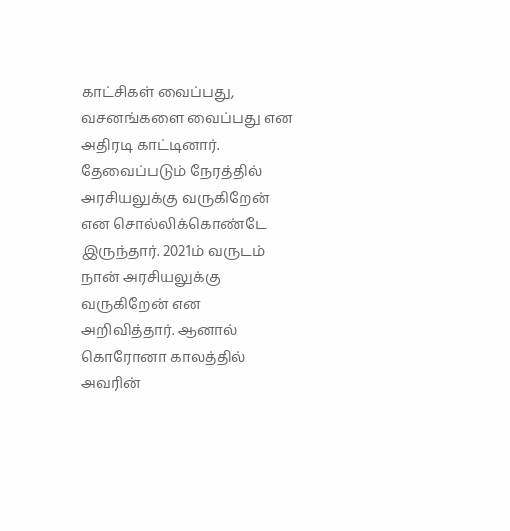காட்சிகள் வைப்பது, வசனங்களை வைப்பது என அதிரடி காட்டினார். தேவைப்படும் நேரத்தில் அரசியலுக்கு வருகிறேன் என சொல்லிக்கொண்டே இருந்தார். 2021ம் வருடம் நான் அரசியலுக்கு வருகிறேன் என அறிவித்தார். ஆனால் கொரோனா காலத்தில் அவரின்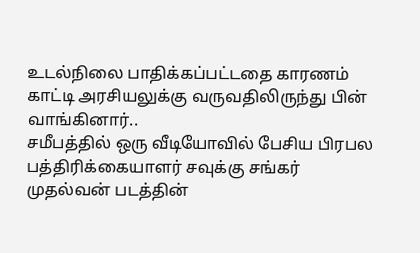உடல்நிலை பாதிக்கப்பட்டதை காரணம் காட்டி அரசியலுக்கு வருவதிலிருந்து பின் வாங்கினார்..
சமீபத்தில் ஒரு வீடியோவில் பேசிய பிரபல பத்திரிக்கையாளர் சவுக்கு சங்கர் முதல்வன் படத்தின்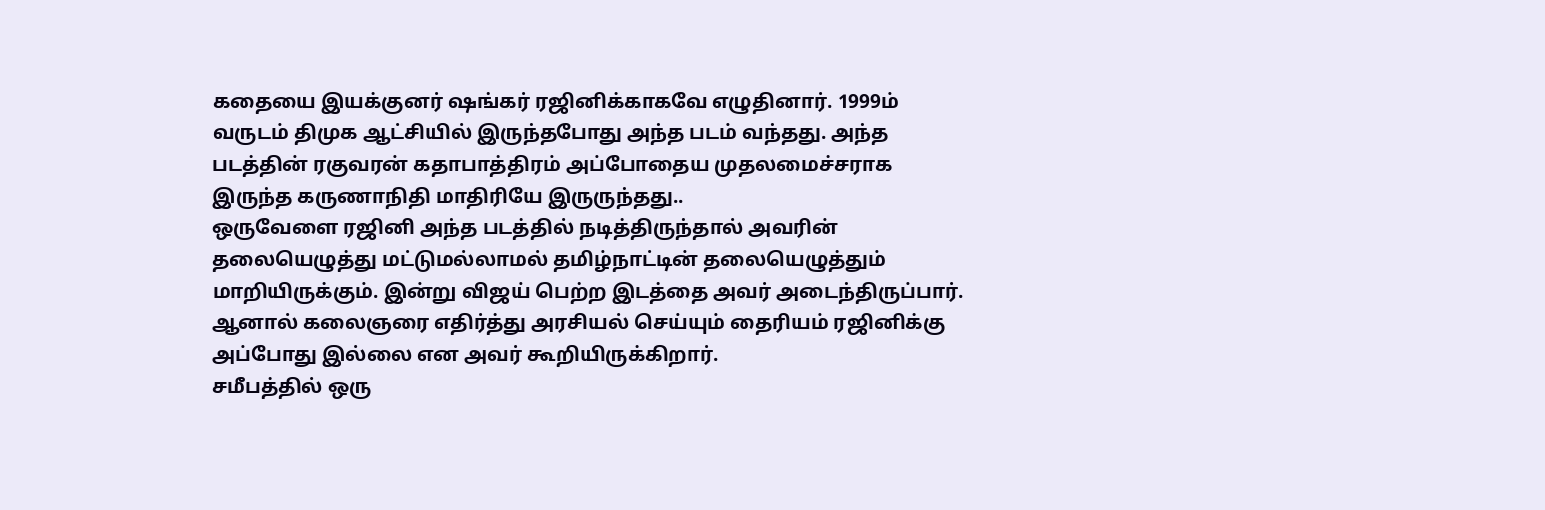கதையை இயக்குனர் ஷங்கர் ரஜினிக்காகவே எழுதினார். 1999ம் வருடம் திமுக ஆட்சியில் இருந்தபோது அந்த படம் வந்தது. அந்த படத்தின் ரகுவரன் கதாபாத்திரம் அப்போதைய முதலமைச்சராக இருந்த கருணாநிதி மாதிரியே இருருந்தது..
ஒருவேளை ரஜினி அந்த படத்தில் நடித்திருந்தால் அவரின் தலையெழுத்து மட்டுமல்லாமல் தமிழ்நாட்டின் தலையெழுத்தும் மாறியிருக்கும். இன்று விஜய் பெற்ற இடத்தை அவர் அடைந்திருப்பார். ஆனால் கலைஞரை எதிர்த்து அரசியல் செய்யும் தைரியம் ரஜினிக்கு அப்போது இல்லை என அவர் கூறியிருக்கிறார்.
சமீபத்தில் ஒரு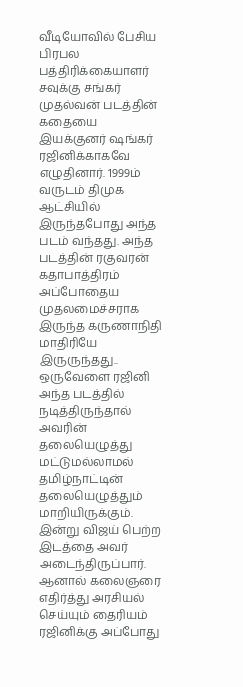வீடியோவில் பேசிய பிரபல பத்திரிக்கையாளர் சவுக்கு சங்கர் முதல்வன் படத்தின் கதையை இயக்குனர் ஷங்கர் ரஜினிக்காகவே எழுதினார். 1999ம் வருடம் திமுக ஆட்சியில் இருந்தபோது அந்த படம் வந்தது. அந்த படத்தின் ரகுவரன் கதாபாத்திரம் அப்போதைய முதலமைச்சராக இருந்த கருணாநிதி மாதிரியே இருருந்தது..
ஒருவேளை ரஜினி அந்த படத்தில் நடித்திருந்தால் அவரின் தலையெழுத்து மட்டுமல்லாமல் தமிழ்நாட்டின் தலையெழுத்தும் மாறியிருக்கும். இன்று விஜய் பெற்ற இடத்தை அவர் அடைந்திருப்பார். ஆனால் கலைஞரை எதிர்த்து அரசியல் செய்யும் தைரியம் ரஜினிக்கு அப்போது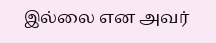இல்லை என அவர்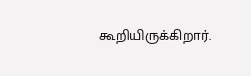கூறியிருக்கிறார்.